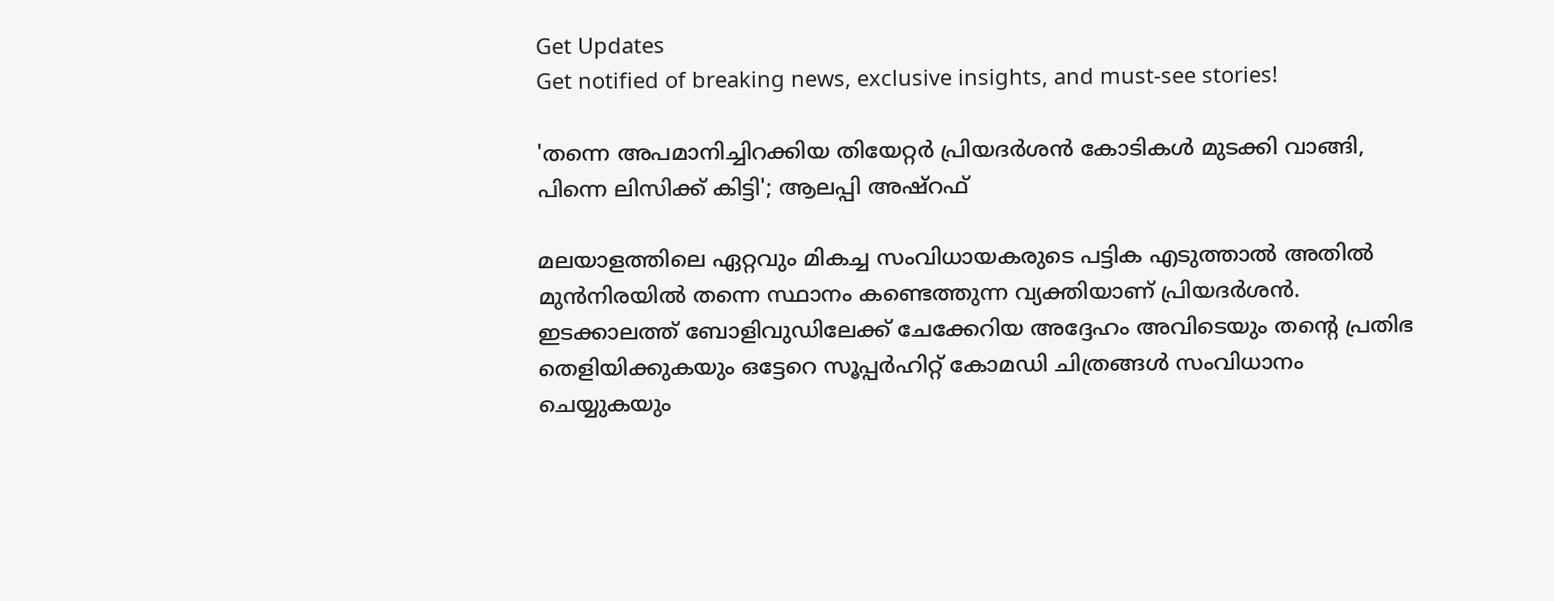Get Updates
Get notified of breaking news, exclusive insights, and must-see stories!

'തന്നെ അപമാനിച്ചിറക്കിയ തിയേറ്റർ പ്രിയദർശൻ കോടികൾ മുടക്കി വാങ്ങി, പിന്നെ ലിസിക്ക് കിട്ടി'; ആലപ്പി അഷ്‌റഫ്

മലയാളത്തിലെ ഏറ്റവും മികച്ച സംവിധായകരുടെ പട്ടിക എടുത്താൽ അതിൽ മുൻനിരയിൽ തന്നെ സ്ഥാനം കണ്ടെത്തുന്ന വ്യക്തിയാണ് പ്രിയദർശൻ. ഇടക്കാലത്ത് ബോളിവുഡിലേക്ക് ചേക്കേറിയ അദ്ദേഹം അവിടെയും തന്റെ പ്രതിഭ തെളിയിക്കുകയും ഒട്ടേറെ സൂപ്പർഹിറ്റ് കോമഡി ചിത്രങ്ങൾ സംവിധാനം ചെയ്യുകയും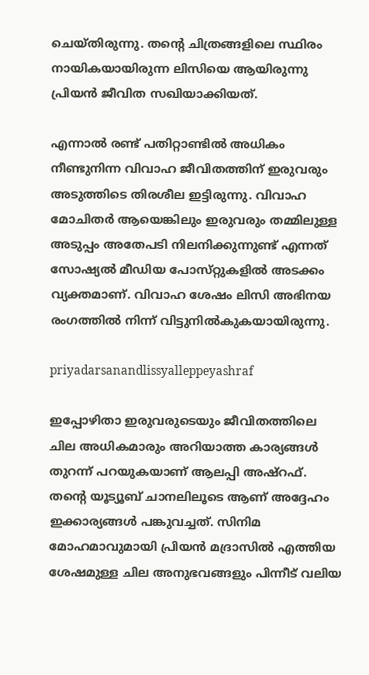ചെയ്‌തിരുന്നു. തന്റെ ചിത്രങ്ങളിലെ സ്ഥിരം നായികയായിരുന്ന ലിസിയെ ആയിരുന്നു പ്രിയൻ ജീവിത സഖിയാക്കിയത്.

എന്നാൽ രണ്ട് പതിറ്റാണ്ടിൽ അധികം നീണ്ടുനിന്ന വിവാഹ ജീവിതത്തിന് ഇരുവരും അടുത്തിടെ തിരശീല ഇട്ടിരുന്നു. വിവാഹ മോചിതർ ആയെങ്കിലും ഇരുവരും തമ്മിലുള്ള അടുപ്പം അതേപടി നിലനിക്കുന്നുണ്ട് എന്നത് സോഷ്യൽ മീഡിയ പോസ്‌റ്റുകളിൽ അടക്കം വ്യക്തമാണ്. വിവാഹ ശേഷം ലിസി അഭിനയ രംഗത്തിൽ നിന്ന് വിട്ടുനിൽകുകയായിരുന്നു.

priyadarsanandlissyalleppeyashraf

ഇപ്പോഴിതാ ഇരുവരുടെയും ജീവിതത്തിലെ ചില അധികമാരും അറിയാത്ത കാര്യങ്ങൾ തുറന്ന് പറയുകയാണ് ആലപ്പി അഷ്‌റഫ്. തന്റെ യൂട്യൂബ് ചാനലിലൂടെ ആണ് അദ്ദേഹം ഇക്കാര്യങ്ങൾ പങ്കുവച്ചത്. സിനിമ മോഹമാവുമായി പ്രിയൻ മദ്രാസിൽ എത്തിയ ശേഷമുള്ള ചില അനുഭവങ്ങളും പിന്നീട് വലിയ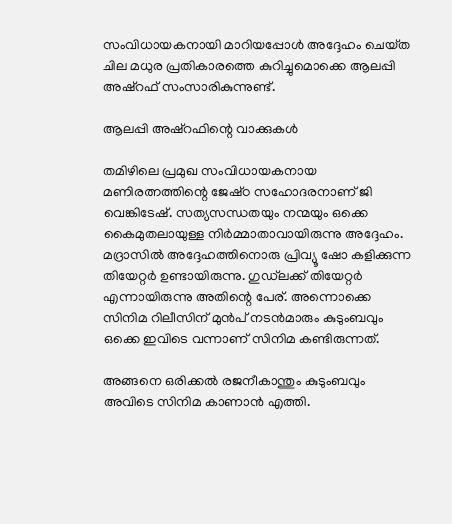സംവിധായകനായി മാറിയപ്പോൾ അദ്ദേഹം ചെയ്‌ത ചില മധുര പ്രതികാരത്തെ കുറിച്ചുമൊക്കെ ആലപ്പി അഷ്‌റഫ് സംസാരികുന്നുണ്ട്.

ആലപ്പി അഷ്‌റഫിന്റെ വാക്കുകൾ

തമിഴിലെ പ്രമുഖ സംവിധായകനായ മണിരത്നത്തിന്റെ ജേഷ്‌ഠ സഹോദരനാണ് ജി വെങ്കിടേഷ്. സത്യസന്ധതയും നന്മയും ഒക്കെ കൈമുതലായുള്ള നിർമ്മാതാവായിരുന്നു അദ്ദേഹം. മദ്രാസിൽ അദ്ദേഹത്തിനൊരു പ്രിവ്യൂ ഷോ കളിക്കുന്ന തിയേറ്റർ ഉണ്ടായിരുന്നു. ഗുഡ്‌ലക്ക് തിയേറ്റർ എന്നായിരുന്നു അതിന്റെ പേര്. അന്നൊക്കെ സിനിമ റിലീസിന് മുൻപ് നടൻമാരും കുടുംബവും ഒക്കെ ഇവിടെ വന്നാണ് സിനിമ കണ്ടിരുന്നത്.

അങ്ങനെ ഒരിക്കൽ രജനീകാന്തും കുടുംബവും അവിടെ സിനിമ കാണാൻ എത്തി.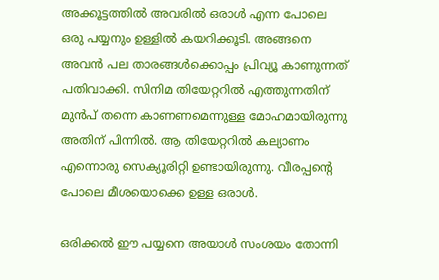അക്കൂട്ടത്തിൽ അവരിൽ ഒരാൾ എന്ന പോലെ ഒരു പയ്യനും ഉള്ളിൽ കയറിക്കൂടി. അങ്ങനെ അവൻ പല താരങ്ങൾക്കൊപ്പം പ്രിവ്യൂ കാണുന്നത് പതിവാക്കി. സിനിമ തിയേറ്ററിൽ എത്തുന്നതിന് മുൻപ് തന്നെ കാണണമെന്നുള്ള മോഹമായിരുന്നു അതിന് പിന്നിൽ. ആ തിയേറ്ററിൽ കല്യാണം എന്നൊരു സെക്യൂരിറ്റി ഉണ്ടായിരുന്നു. വീരപ്പന്റെ പോലെ മീശയൊക്കെ ഉള്ള ഒരാൾ.

ഒരിക്കൽ ഈ പയ്യനെ അയാൾ സംശയം തോന്നി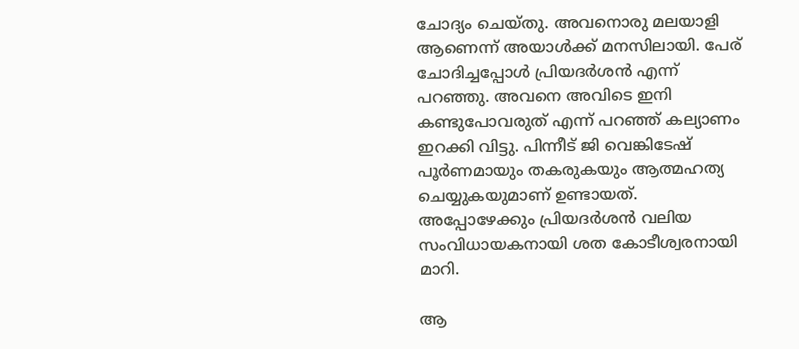ചോദ്യം ചെയ്‌തു. അവനൊരു മലയാളി ആണെന്ന് അയാൾക്ക് മനസിലായി. പേര് ചോദിച്ചപ്പോൾ പ്രിയദർശൻ എന്ന് പറഞ്ഞു. അവനെ അവിടെ ഇനി കണ്ടുപോവരുത് എന്ന് പറഞ്ഞ് കല്യാണം ഇറക്കി വിട്ടു. പിന്നീട് ജി വെങ്കിടേഷ് പൂർണമായും തകരുകയും ആത്മഹത്യ ചെയ്യുകയുമാണ് ഉണ്ടായത്. അപ്പോഴേക്കും പ്രിയദർശൻ വലിയ സംവിധായകനായി ശത കോടീശ്വരനായി മാറി.

ആ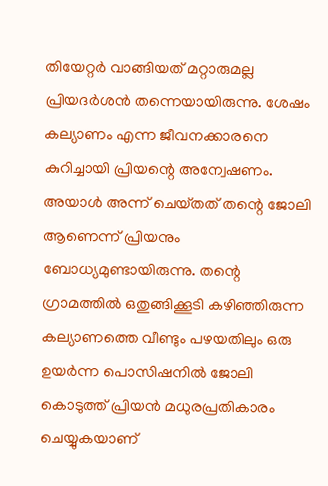തിയേറ്റർ വാങ്ങിയത് മറ്റാരുമല്ല പ്രിയദർശൻ തന്നെയായിരുന്നു. ശേഷം കല്യാണം എന്ന ജീവനക്കാരനെ കുറിച്ചായി പ്രിയന്റെ അന്വേഷണം. അയാൾ അന്ന് ചെയ്‌തത്‌ തന്റെ ജോലി ആണെന്ന് പ്രിയനും ബോധ്യമുണ്ടായിരുന്നു. തന്റെ ഗ്രാമത്തിൽ ഒതുങ്ങിക്കൂടി കഴിഞ്ഞിരുന്ന കല്യാണത്തെ വീണ്ടും പഴയതിലും ഒരു ഉയർന്ന പൊസിഷനിൽ ജോലി കൊടുത്ത് പ്രിയൻ മധുരപ്രതികാരം ചെയ്യുകയാണ്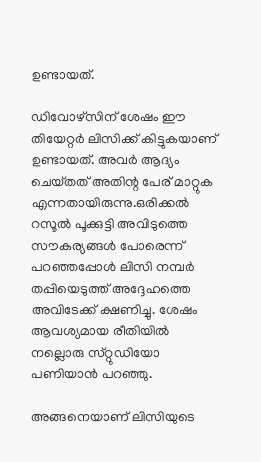ഉണ്ടായത്.

ഡിവോഴ്‌സിന് ശേഷം ഈ തിയേറ്റർ ലിസിക്ക് കിട്ടുകയാണ് ഉണ്ടായത്. അവർ ആദ്യം ചെയ്‌തത്‌ അതിന്റ പേര് മാറ്റുക എന്നതായിരുന്നു.ഒരിക്കൽ റസൂൽ പൂക്കുട്ടി അവിടുത്തെ സൗകര്യങ്ങൾ പോരെന്ന് പറഞ്ഞപ്പോൾ ലിസി നമ്പർ തപ്പിയെടുത്ത് അദ്ദേഹത്തെ അവിടേക്ക് ക്ഷണിച്ചു. ശേഷം ആവശ്യമായ രീതിയിൽ നല്ലൊരു സ്‌റ്റുഡിയോ പണിയാൻ പറഞ്ഞു.

അങ്ങനെയാണ് ലിസിയുടെ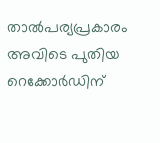താൽപര്യപ്രകാരം അവിടെ പുതിയ റെക്കോർഡിന്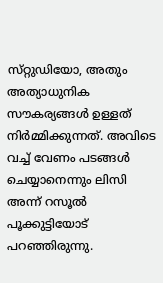സ്‌റ്റുഡിയോ, അതും അത്യാധുനിക സൗകര്യങ്ങൾ ഉള്ളത് നിർമ്മിക്കുന്നത്. അവിടെ വച്ച് വേണം പടങ്ങൾ ചെയ്യാനെന്നും ലിസി അന്ന് റസൂൽ പൂക്കുട്ടിയോട് പറഞ്ഞിരുന്നു.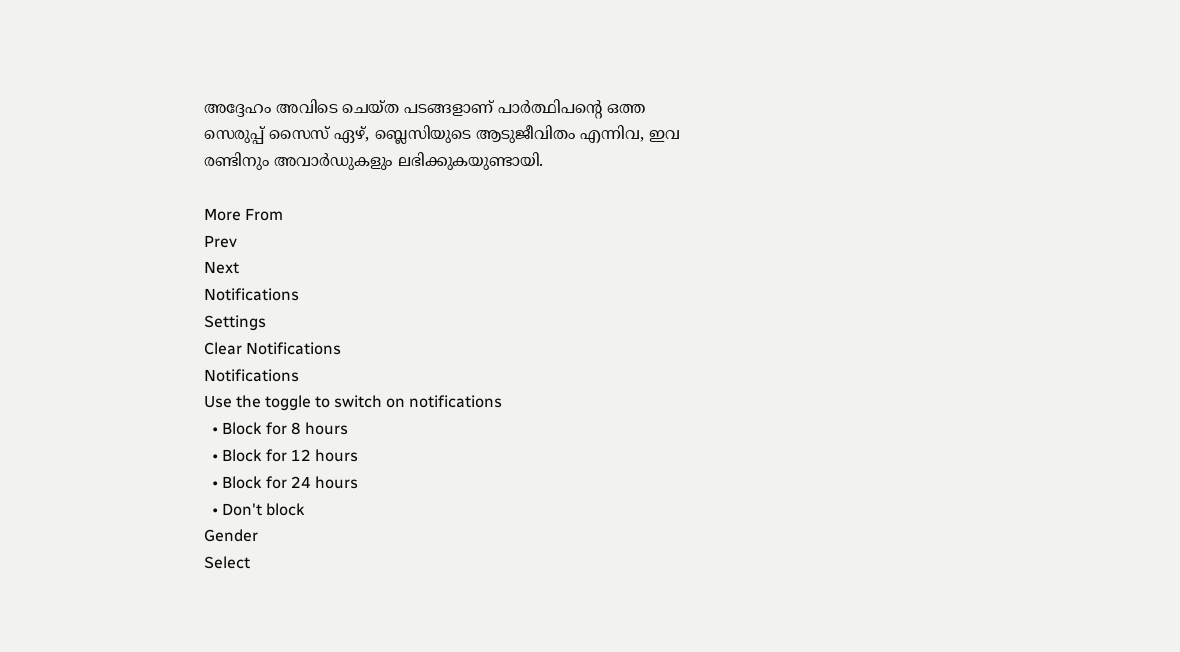അദ്ദേഹം അവിടെ ചെയ്‌ത പടങ്ങളാണ് പാർത്ഥിപന്റെ ഒത്ത സെരുപ്പ് സൈസ് ഏഴ്, ബ്ലെസിയുടെ ആടുജീവിതം എന്നിവ, ഇവ രണ്ടിനും അവാർഡുകളും ലഭിക്കുകയുണ്ടായി.

More From
Prev
Next
Notifications
Settings
Clear Notifications
Notifications
Use the toggle to switch on notifications
  • Block for 8 hours
  • Block for 12 hours
  • Block for 24 hours
  • Don't block
Gender
Select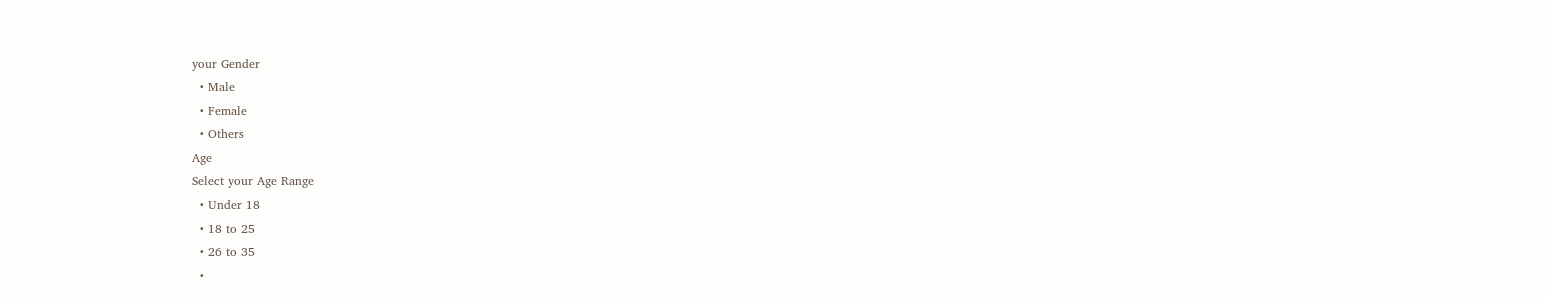your Gender
  • Male
  • Female
  • Others
Age
Select your Age Range
  • Under 18
  • 18 to 25
  • 26 to 35
  •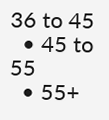36 to 45
  • 45 to 55
  • 55+